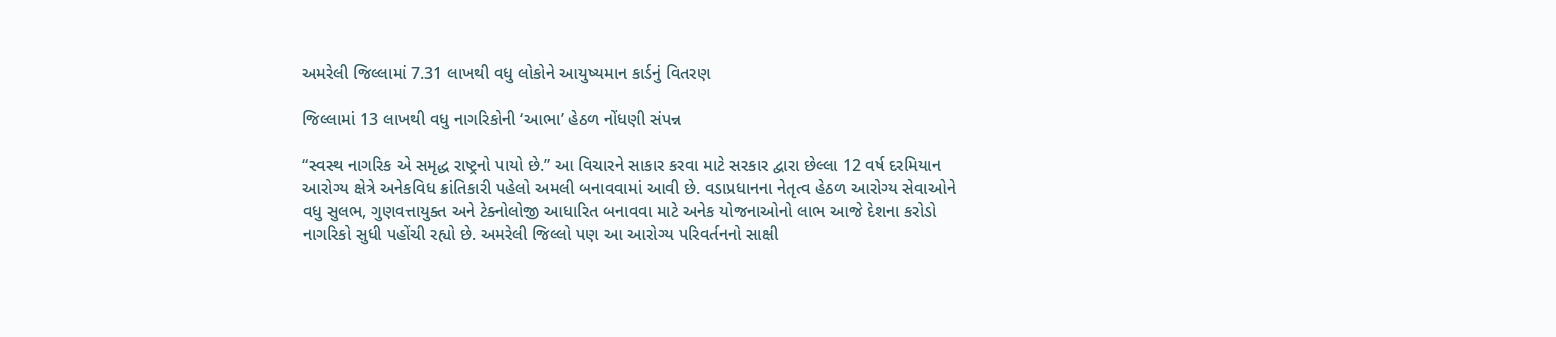અમરેલી જિલ્લામાં 7.31 લાખથી વધુ લોકોને આયુષ્યમાન કાર્ડનું વિતરણ

જિલ્લામાં 13 લાખથી વધુ નાગરિકોની ‘આભા’ હેઠળ નોંધણી સંપન્ન

“સ્વસ્થ નાગરિક એ સમૃદ્ધ રાષ્ટ્રનો પાયો છે.” આ વિચારને સાકાર કરવા માટે સરકાર દ્વારા છેલ્લા 12 વર્ષ દરમિયાન આરોગ્ય ક્ષેત્રે અનેકવિધ ક્રાંતિકારી પહેલો અમલી બનાવવામાં આવી છે. વડાપ્રધાનના નેતૃત્વ હેઠળ આરોગ્ય સેવાઓને વધુ સુલભ, ગુણવત્તાયુક્ત અને ટેક્નોલોજી આધારિત બનાવવા માટે અનેક યોજનાઓનો લાભ આજે દેશના કરોડો નાગરિકો સુધી પહોંચી રહ્યો છે. અમરેલી જિલ્લો પણ આ આરોગ્ય પરિવર્તનનો સાક્ષી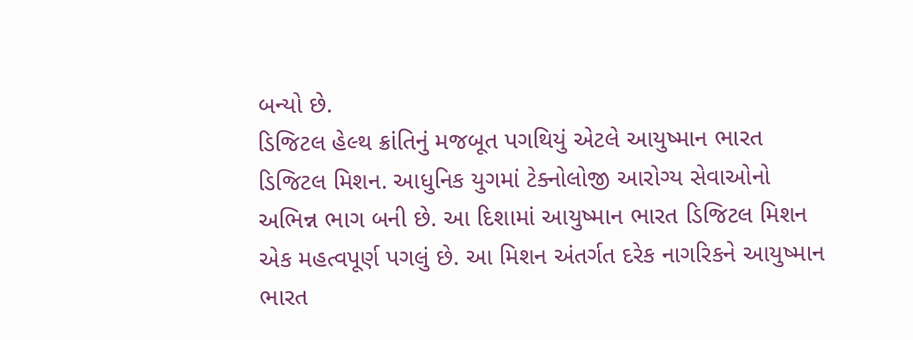બન્યો છે.
ડિજિટલ હેલ્થ ક્રાંતિનું મજબૂત પગથિયું એટલે આયુષ્માન ભારત ડિજિટલ મિશન. આધુનિક યુગમાં ટેક્નોલોજી આરોગ્ય સેવાઓનો અભિન્ન ભાગ બની છે. આ દિશામાં આયુષ્માન ભારત ડિજિટલ મિશન એક મહત્વપૂર્ણ પગલું છે. આ મિશન અંતર્ગત દરેક નાગરિકને આયુષ્માન ભારત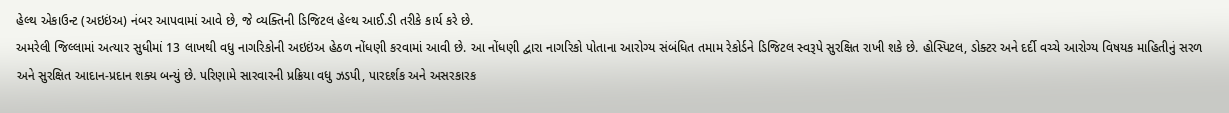હેલ્થ એકાઉન્ટ (અઇઇંઅ) નંબર આપવામાં આવે છે, જે વ્યક્તિની ડિજિટલ હેલ્થ આઈ.ડી તરીકે કાર્ય કરે છે.
અમરેલી જિલ્લામાં અત્યાર સુધીમાં 13 લાખથી વધુ નાગરિકોની અઇઇંઅ હેઠળ નોંધણી કરવામાં આવી છે. આ નોંધણી દ્વારા નાગરિકો પોતાના આરોગ્ય સંબંધિત તમામ રેકોર્ડને ડિજિટલ સ્વરૂપે સુરક્ષિત રાખી શકે છે. હોસ્પિટલ, ડોક્ટર અને દર્દી વચ્ચે આરોગ્ય વિષયક માહિતીનું સરળ અને સુરક્ષિત આદાન-પ્રદાન શક્ય બન્યું છે. પરિણામે સારવારની પ્રક્રિયા વધુ ઝડપી, પારદર્શક અને અસરકારક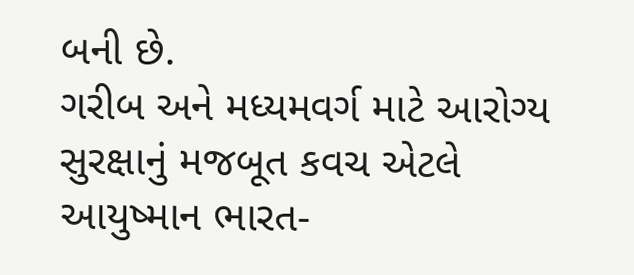બની છે.
ગરીબ અને મધ્યમવર્ગ માટે આરોગ્ય સુરક્ષાનું મજબૂત કવચ એટલે આયુષ્માન ભારત-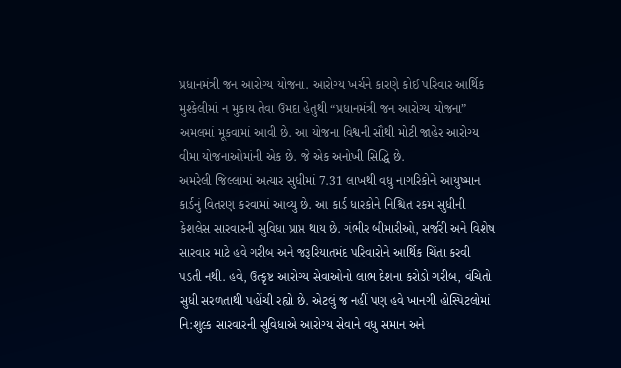પ્રધાનમંત્રી જન આરોગ્ય યોજના. આરોગ્ય ખર્ચને કારણે કોઈ પરિવાર આર્થિક મુશ્કેલીમાં ન મુકાય તેવા ઉમદા હેતુથી “પ્રધાનમંત્રી જન આરોગ્ય યોજના” અમલમાં મૂકવામાં આવી છે. આ યોજના વિશ્વની સૌથી મોટી જાહેર આરોગ્ય વીમા યોજનાઓમાંની એક છે. જે એક અનોખી સિદ્ધિ છે.
અમરેલી જિલ્લામાં અત્યાર સુધીમાં 7.31 લાખથી વધુ નાગરિકોને આયુષ્માન કાર્ડનું વિતરણ કરવામાં આવ્યુ છે. આ કાર્ડ ધારકોને નિશ્ચિત રકમ સુધીની કેશલેસ સારવારની સુવિધા પ્રાપ્ત થાય છે. ગંભીર બીમારીઓ, સર્જરી અને વિશેષ સારવાર માટે હવે ગરીબ અને જરૂરિયાતમંદ પરિવારોને આર્થિક ચિંતા કરવી પડતી નથી. હવે, ઉત્કૃષ્ટ આરોગ્ય સેવાઓનો લાભ દેશના કરોડો ગરીબ, વંચિતો સુધી સરળતાથી પહોંચી રહ્યો છે. એટલું જ નહીં પણ હવે ખાનગી હોસ્પિટલોમાં નિ:શુલ્ક સારવારની સુવિધાએ આરોગ્ય સેવાને વધુ સમાન અને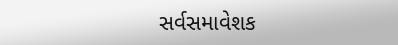સર્વસમાવેશક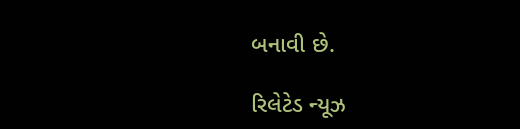બનાવી છે.

રિલેટેડ ન્યૂઝ